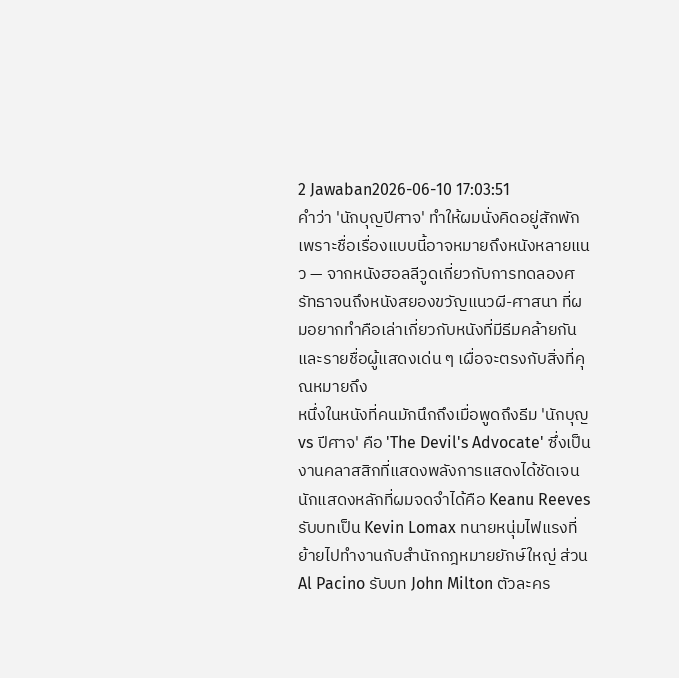2 Jawaban2026-06-10 17:03:51
คำว่า 'นักบุญปีศาจ' ทำให้ผมนั่งคิดอยู่สักพักเพราะชื่อเรื่องแบบนี้อาจหมายถึงหนังหลายแนว — จากหนังฮอลลีวูดเกี่ยวกับการทดลองศรัทธาจนถึงหนังสยองขวัญแนวผี-ศาสนา ที่ผมอยากทำคือเล่าเกี่ยวกับหนังที่มีธีมคล้ายกันและรายชื่อผู้แสดงเด่น ๆ เผื่อจะตรงกับสิ่งที่คุณหมายถึง
หนึ่งในหนังที่คนมักนึกถึงเมื่อพูดถึงธีม 'นักบุญ vs ปีศาจ' คือ 'The Devil's Advocate' ซึ่งเป็นงานคลาสสิกที่แสดงพลังการแสดงได้ชัดเจน นักแสดงหลักที่ผมจดจำได้คือ Keanu Reeves รับบทเป็น Kevin Lomax ทนายหนุ่มไฟแรงที่ย้ายไปทำงานกับสำนักกฎหมายยักษ์ใหญ่ ส่วน Al Pacino รับบท John Milton ตัวละคร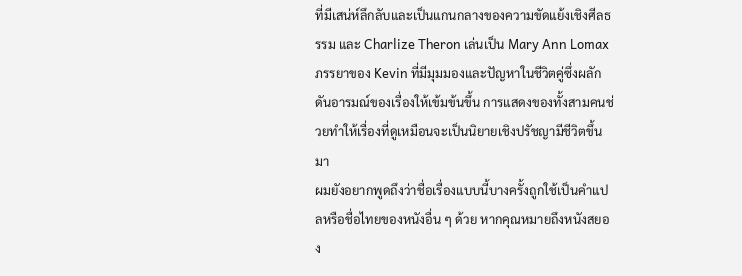ที่มีเสน่ห์ลึกลับและเป็นแกนกลางของความขัดแย้งเชิงศีลธรรม และ Charlize Theron เล่นเป็น Mary Ann Lomax ภรรยาของ Kevin ที่มีมุมมองและปัญหาในชีวิตคู่ซึ่งผลักดันอารมณ์ของเรื่องให้เข้มข้นขึ้น การแสดงของทั้งสามคนช่วยทำให้เรื่องที่ดูเหมือนจะเป็นนิยายเชิงปรัชญามีชีวิตขึ้นมา
ผมยังอยากพูดถึงว่าชื่อเรื่องแบบนี้บางครั้งถูกใช้เป็นคำแปลหรือชื่อไทยของหนังอื่น ๆ ด้วย หากคุณหมายถึงหนังสยอง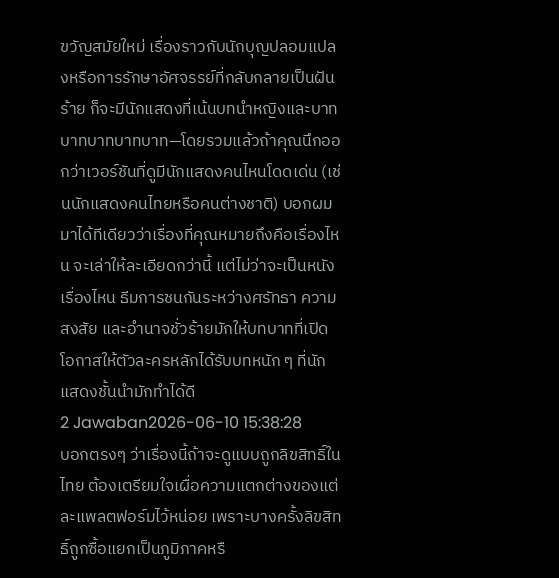ขวัญสมัยใหม่ เรื่องราวกับนักบุญปลอมแปลงหรือการรักษาอัศจรรย์ที่กลับกลายเป็นฝันร้าย ก็จะมีนักแสดงที่เน้นบทนำหญิงและบาทบาทบาทบาทบาท—โดยรวมแล้วถ้าคุณนึกออกว่าเวอร์ชันที่ดูมีนักแสดงคนไหนโดดเด่น (เช่นนักแสดงคนไทยหรือคนต่างชาติ) บอกผมมาได้ทีเดียวว่าเรื่องที่คุณหมายถึงคือเรื่องไหน จะเล่าให้ละเอียดกว่านี้ แต่ไม่ว่าจะเป็นหนังเรื่องไหน ธีมการชนกันระหว่างศรัทธา ความสงสัย และอำนาจชั่วร้ายมักให้บทบาทที่เปิดโอกาสให้ตัวละครหลักได้รับบทหนัก ๆ ที่นักแสดงชั้นนำมักทำได้ดี
2 Jawaban2026-06-10 15:38:28
บอกตรงๆ ว่าเรื่องนี้ถ้าจะดูแบบถูกลิขสิทธิ์ในไทย ต้องเตรียมใจเผื่อความแตกต่างของแต่ละแพลตฟอร์มไว้หน่อย เพราะบางครั้งลิขสิทธิ์ถูกซื้อแยกเป็นภูมิภาคหรื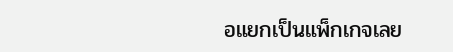อแยกเป็นแพ็กเกจเลย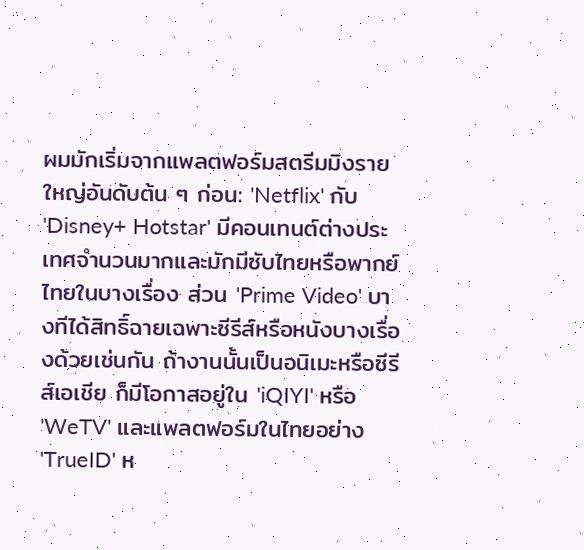ผมมักเริ่มจากแพลตฟอร์มสตรีมมิงรายใหญ่อันดับต้น ๆ ก่อน: 'Netflix' กับ 'Disney+ Hotstar' มีคอนเทนต์ต่างประเทศจำนวนมากและมักมีซับไทยหรือพากย์ไทยในบางเรื่อง ส่วน 'Prime Video' บางทีได้สิทธิ์ฉายเฉพาะซีรีส์หรือหนังบางเรื่องด้วยเช่นกัน ถ้างานนั้นเป็นอนิเมะหรือซีรีส์เอเชีย ก็มีโอกาสอยู่ใน 'iQIYI' หรือ 'WeTV' และแพลตฟอร์มในไทยอย่าง 'TrueID' ห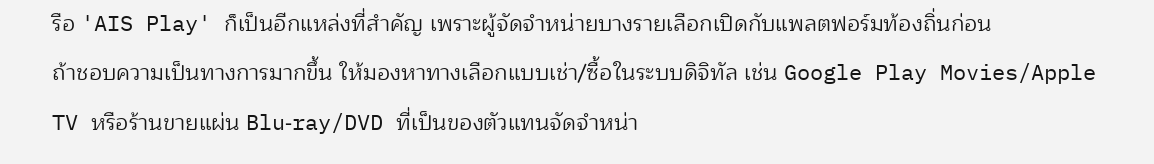รือ 'AIS Play' ก็เป็นอีกแหล่งที่สำคัญ เพราะผู้จัดจำหน่ายบางรายเลือกเปิดกับแพลตฟอร์มท้องถิ่นก่อน
ถ้าชอบความเป็นทางการมากขึ้น ให้มองหาทางเลือกแบบเช่า/ซื้อในระบบดิจิทัล เช่น Google Play Movies/Apple TV หรือร้านขายแผ่น Blu‑ray/DVD ที่เป็นของตัวแทนจัดจำหน่า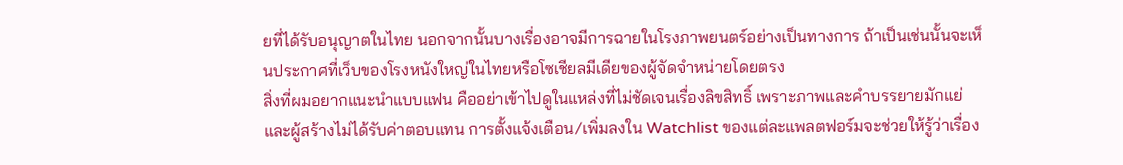ยที่ได้รับอนุญาตในไทย นอกจากนั้นบางเรื่องอาจมีการฉายในโรงภาพยนตร์อย่างเป็นทางการ ถ้าเป็นเช่นนั้นจะเห็นประกาศที่เว็บของโรงหนังใหญ่ในไทยหรือโซเชียลมีเดียของผู้จัดจำหน่ายโดยตรง
สิ่งที่ผมอยากแนะนำแบบแฟน คืออย่าเข้าไปดูในแหล่งที่ไม่ชัดเจนเรื่องลิขสิทธิ์ เพราะภาพและคำบรรยายมักแย่ และผู้สร้างไม่ได้รับค่าตอบแทน การตั้งแจ้งเตือน/เพิ่มลงใน Watchlist ของแต่ละแพลตฟอร์มจะช่วยให้รู้ว่าเรื่อง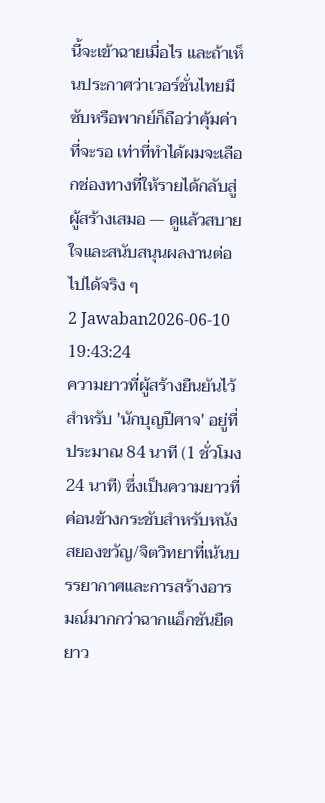นี้จะเข้าฉายเมื่อไร และถ้าเห็นประกาศว่าเวอร์ชั่นไทยมีซับหรือพากย์ก็ถือว่าคุ้มค่าที่จะรอ เท่าที่ทำได้ผมจะเลือกช่องทางที่ให้รายได้กลับสู่ผู้สร้างเสมอ — ดูแล้วสบายใจและสนับสนุนผลงานต่อไปได้จริง ๆ
2 Jawaban2026-06-10 19:43:24
ความยาวที่ผู้สร้างยืนยันไว้สำหรับ 'นักบุญปีศาจ' อยู่ที่ประมาณ 84 นาที (1 ชั่วโมง 24 นาที) ซึ่งเป็นความยาวที่ค่อนข้างกระชับสำหรับหนังสยองขวัญ/จิตวิทยาที่เน้นบรรยากาศและการสร้างอารมณ์มากกว่าฉากแอ็กชันยืดยาว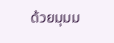ด้วยมุมม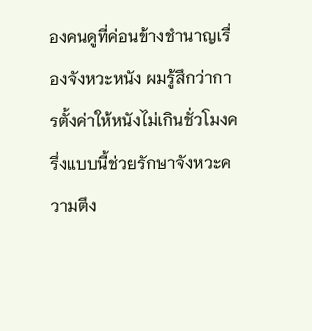องคนดูที่ค่อนข้างชำนาญเรื่องจังหวะหนัง ผมรู้สึกว่าการตั้งค่าให้หนังไม่เกินชั่วโมงครึ่งแบบนี้ช่วยรักษาจังหวะความตึง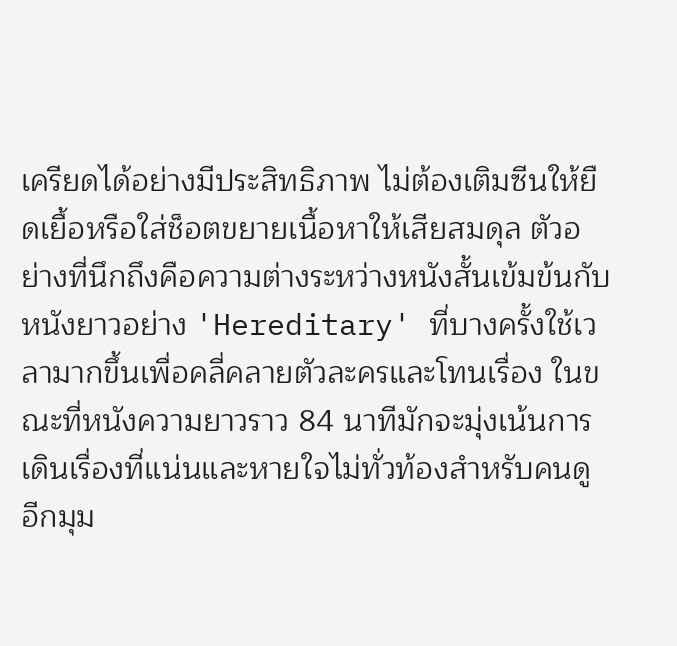เครียดได้อย่างมีประสิทธิภาพ ไม่ต้องเติมซีนให้ยืดเยื้อหรือใส่ช็อตขยายเนื้อหาให้เสียสมดุล ตัวอย่างที่นึกถึงคือความต่างระหว่างหนังสั้นเข้มข้นกับหนังยาวอย่าง 'Hereditary' ที่บางครั้งใช้เวลามากขึ้นเพื่อคลี่คลายตัวละครและโทนเรื่อง ในขณะที่หนังความยาวราว 84 นาทีมักจะมุ่งเน้นการเดินเรื่องที่แน่นและหายใจไม่ทั่วท้องสำหรับคนดู
อีกมุม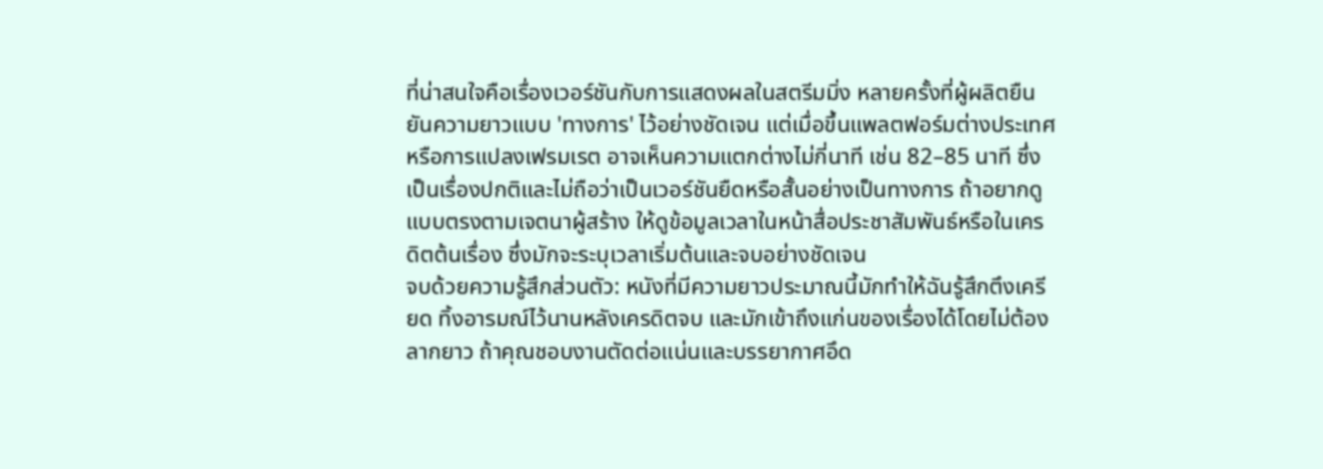ที่น่าสนใจคือเรื่องเวอร์ชันกับการแสดงผลในสตรีมมิ่ง หลายครั้งที่ผู้ผลิตยืนยันความยาวแบบ 'ทางการ' ไว้อย่างชัดเจน แต่เมื่อขึ้นแพลตฟอร์มต่างประเทศหรือการแปลงเฟรมเรต อาจเห็นความแตกต่างไม่กี่นาที เช่น 82–85 นาที ซึ่งเป็นเรื่องปกติและไม่ถือว่าเป็นเวอร์ชันยืดหรือสั้นอย่างเป็นทางการ ถ้าอยากดูแบบตรงตามเจตนาผู้สร้าง ให้ดูข้อมูลเวลาในหน้าสื่อประชาสัมพันธ์หรือในเครดิตต้นเรื่อง ซึ่งมักจะระบุเวลาเริ่มต้นและจบอย่างชัดเจน
จบด้วยความรู้สึกส่วนตัว: หนังที่มีความยาวประมาณนี้มักทำให้ฉันรู้สึกตึงเครียด ทิ้งอารมณ์ไว้นานหลังเครดิตจบ และมักเข้าถึงแก่นของเรื่องได้โดยไม่ต้องลากยาว ถ้าคุณชอบงานตัดต่อแน่นและบรรยากาศอึด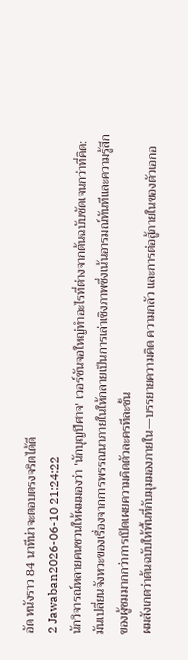อัด หนังราว 84 นาทีน่าจะตอบตรงจริตได้ดี
2 Jawaban2026-06-10 21:24:22
นักวิจารณ์หลายคนชวนให้ผมมองว่า 'นักบุญปีศาจ' เวอร์ชันจอใหญ่ทำอะไรที่ต่างจากต้นฉบับชัดเจนกว่าที่คิด: มันเปลี่ยนจังหวะของเรื่องจากการพรรณนาภายในให้กลายเป็นการเล่าเชิงภาพซึ่งเน้นอารมณ์ทันทีและความรู้สึกของผู้ชมมากกว่าการเปิดเผยความคิดตัวละครทีละชั้น
ผมสังเกตว่าต้นฉบับให้พื้นที่กับมุมมองภายใน—บรรยายความคิด ความกลัว และการต่อสู้ภายในของตัวเอกอ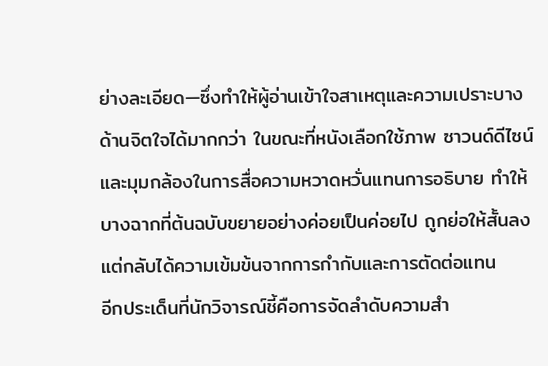ย่างละเอียด—ซึ่งทำให้ผู้อ่านเข้าใจสาเหตุและความเปราะบางด้านจิตใจได้มากกว่า ในขณะที่หนังเลือกใช้ภาพ ซาวนด์ดีไซน์ และมุมกล้องในการสื่อความหวาดหวั่นแทนการอธิบาย ทำให้บางฉากที่ต้นฉบับขยายอย่างค่อยเป็นค่อยไป ถูกย่อให้สั้นลงแต่กลับได้ความเข้มข้นจากการกำกับและการตัดต่อแทน
อีกประเด็นที่นักวิจารณ์ชี้คือการจัดลำดับความสำ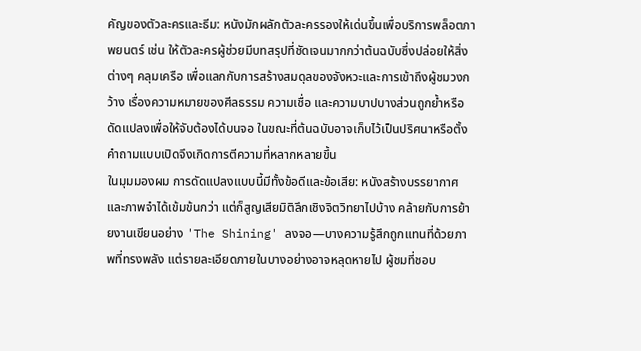คัญของตัวละครและธีม: หนังมักผลักตัวละครรองให้เด่นขึ้นเพื่อบริการพล็อตภาพยนตร์ เช่น ให้ตัวละครผู้ช่วยมีบทสรุปที่ชัดเจนมากกว่าต้นฉบับซึ่งปล่อยให้สิ่งต่างๆ คลุมเครือ เพื่อแลกกับการสร้างสมดุลของจังหวะและการเข้าถึงผู้ชมวงกว้าง เรื่องความหมายของศีลธรรม ความเชื่อ และความบาปบางส่วนถูกย้ำหรือดัดแปลงเพื่อให้จับต้องได้บนจอ ในขณะที่ต้นฉบับอาจเก็บไว้เป็นปริศนาหรือตั้งคำถามแบบเปิดจึงเกิดการตีความที่หลากหลายขึ้น
ในมุมมองผม การดัดแปลงแบบนี้มีทั้งข้อดีและข้อเสีย: หนังสร้างบรรยากาศและภาพจำได้เข้มข้นกว่า แต่ก็สูญเสียมิติลึกเชิงจิตวิทยาไปบ้าง คล้ายกับการย้ายงานเขียนอย่าง 'The Shining' ลงจอ—บางความรู้สึกถูกแทนที่ด้วยภาพที่ทรงพลัง แต่รายละเอียดภายในบางอย่างอาจหลุดหายไป ผู้ชมที่ชอบ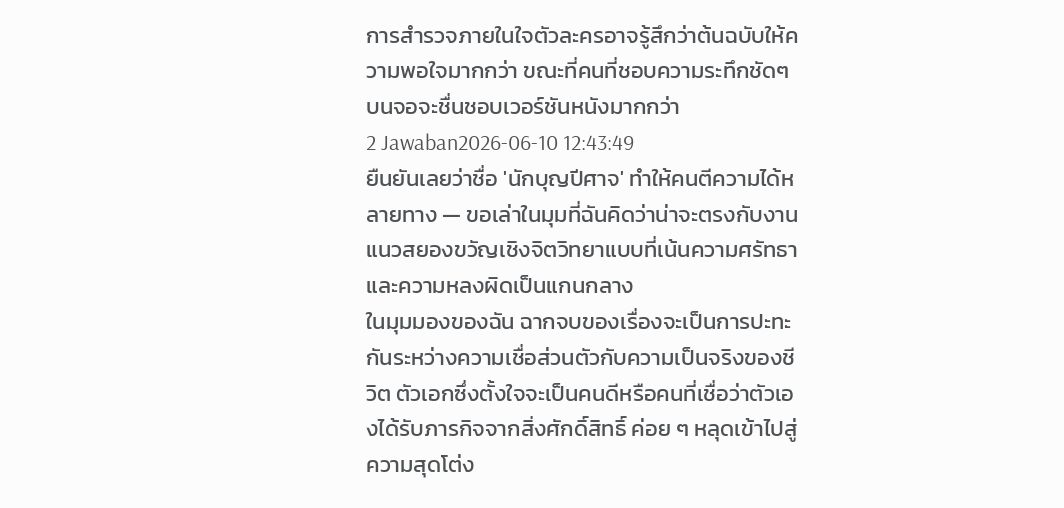การสำรวจภายในใจตัวละครอาจรู้สึกว่าต้นฉบับให้ความพอใจมากกว่า ขณะที่คนที่ชอบความระทึกชัดๆ บนจอจะชื่นชอบเวอร์ชันหนังมากกว่า
2 Jawaban2026-06-10 12:43:49
ยืนยันเลยว่าชื่อ 'นักบุญปีศาจ' ทำให้คนตีความได้หลายทาง — ขอเล่าในมุมที่ฉันคิดว่าน่าจะตรงกับงานแนวสยองขวัญเชิงจิตวิทยาแบบที่เน้นความศรัทธาและความหลงผิดเป็นแกนกลาง
ในมุมมองของฉัน ฉากจบของเรื่องจะเป็นการปะทะกันระหว่างความเชื่อส่วนตัวกับความเป็นจริงของชีวิต ตัวเอกซึ่งตั้งใจจะเป็นคนดีหรือคนที่เชื่อว่าตัวเองได้รับภารกิจจากสิ่งศักดิ์สิทธิ์ ค่อย ๆ หลุดเข้าไปสู่ความสุดโต่ง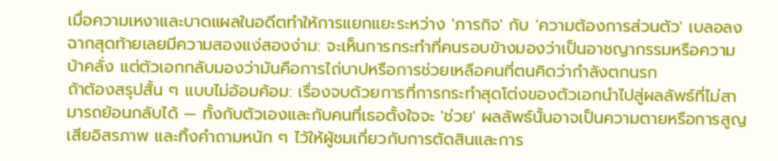เมื่อความเหงาและบาดแผลในอดีตทำให้การแยกแยะระหว่าง 'ภารกิจ' กับ 'ความต้องการส่วนตัว' เบลอลง ฉากสุดท้ายเลยมีความสองแง่สองง่าม: จะเห็นการกระทำที่คนรอบข้างมองว่าเป็นอาชญากรรมหรือความบ้าคลั่ง แต่ตัวเอกกลับมองว่ามันคือการไถ่บาปหรือการช่วยเหลือคนที่ตนคิดว่ากำลังตกนรก
ถ้าต้องสรุปสั้น ๆ แบบไม่อ้อมค้อม: เรื่องจบด้วยการที่การกระทำสุดโต่งของตัวเอกนำไปสู่ผลลัพธ์ที่ไม่สามารถย้อนกลับได้ — ทั้งกับตัวเองและกับคนที่เธอตั้งใจจะ 'ช่วย' ผลลัพธ์นั้นอาจเป็นความตายหรือการสูญเสียอิสรภาพ และทิ้งคำถามหนัก ๆ ไว้ให้ผู้ชมเกี่ยวกับการตัดสินและการ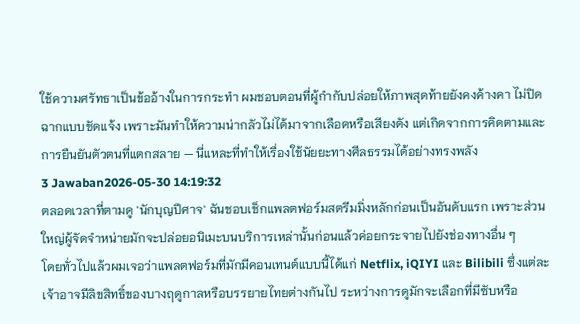ใช้ความศรัทธาเป็นข้ออ้างในการกระทำ ผมชอบตอนที่ผู้กำกับปล่อยให้ภาพสุดท้ายยังคงค้างคา ไม่ปิดฉากแบบชัดแจ้ง เพราะมันทำให้ความน่ากลัวไม่ได้มาจากเลือดหรือเสียงดัง แต่เกิดจากการคิดตามและการยืนยันตัวตนที่แตกสลาย — นี่แหละที่ทำให้เรื่องใช้นัยยะทางศีลธรรมได้อย่างทรงพลัง
3 Jawaban2026-05-30 14:19:32
ตลอดเวลาที่ตามดู 'นักบุญปีศาจ' ฉันชอบเช็กแพลตฟอร์มสตรีมมิ่งหลักก่อนเป็นอันดับแรก เพราะส่วนใหญ่ผู้จัดจำหน่ายมักจะปล่อยอนิเมะบนบริการเหล่านั้นก่อนแล้วค่อยกระจายไปยังช่องทางอื่น ๆ
โดยทั่วไปแล้วผมเจอว่าแพลตฟอร์มที่มักมีคอนเทนต์แบบนี้ได้แก่ Netflix, iQIYI และ Bilibili ซึ่งแต่ละเจ้าอาจมีลิขสิทธิ์ของบางฤดูกาลหรือบรรยายไทยต่างกันไป ระหว่างการดูมักจะเลือกที่มีซับหรือ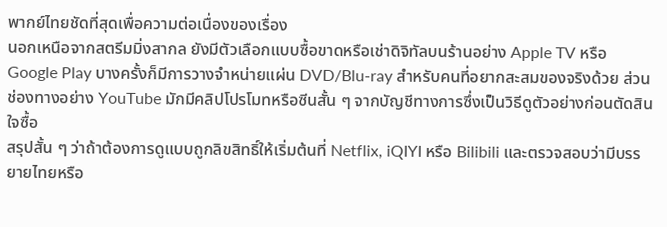พากย์ไทยชัดที่สุดเพื่อความต่อเนื่องของเรื่อง
นอกเหนือจากสตรีมมิ่งสากล ยังมีตัวเลือกแบบซื้อขาดหรือเช่าดิจิทัลบนร้านอย่าง Apple TV หรือ Google Play บางครั้งก็มีการวางจำหน่ายแผ่น DVD/Blu-ray สำหรับคนที่อยากสะสมของจริงด้วย ส่วนช่องทางอย่าง YouTube มักมีคลิปโปรโมทหรือซีนสั้น ๆ จากบัญชีทางการซึ่งเป็นวิธีดูตัวอย่างก่อนตัดสินใจซื้อ
สรุปสั้น ๆ ว่าถ้าต้องการดูแบบถูกลิขสิทธิ์ให้เริ่มต้นที่ Netflix, iQIYI หรือ Bilibili และตรวจสอบว่ามีบรรยายไทยหรือ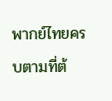พากย์ไทยครบตามที่ต้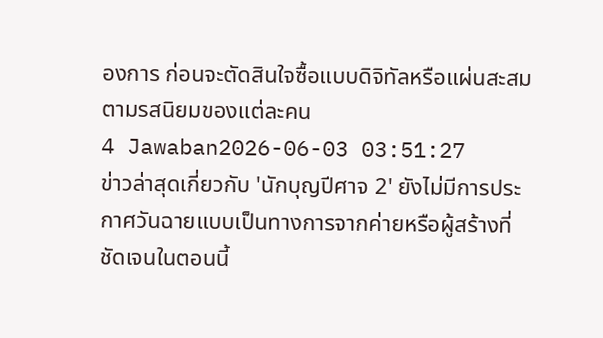องการ ก่อนจะตัดสินใจซื้อแบบดิจิทัลหรือแผ่นสะสมตามรสนิยมของแต่ละคน
4 Jawaban2026-06-03 03:51:27
ข่าวล่าสุดเกี่ยวกับ 'นักบุญปีศาจ 2' ยังไม่มีการประกาศวันฉายแบบเป็นทางการจากค่ายหรือผู้สร้างที่ชัดเจนในตอนนี้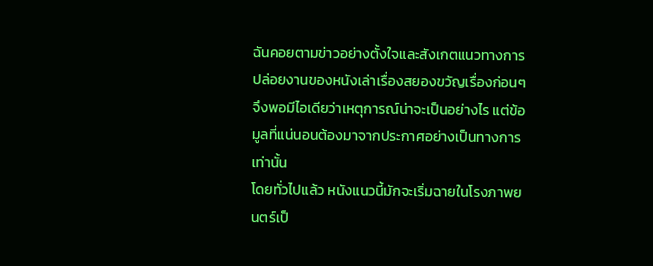ฉันคอยตามข่าวอย่างตั้งใจและสังเกตแนวทางการปล่อยงานของหนังเล่าเรื่องสยองขวัญเรื่องก่อนๆ จึงพอมีไอเดียว่าเหตุการณ์น่าจะเป็นอย่างไร แต่ข้อมูลที่แน่นอนต้องมาจากประกาศอย่างเป็นทางการเท่านั้น
โดยทั่วไปแล้ว หนังแนวนี้มักจะเริ่มฉายในโรงภาพยนตร์เป็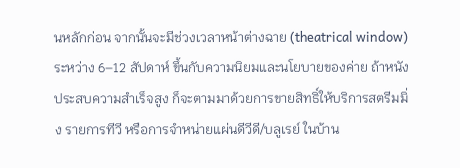นหลักก่อน จากนั้นจะมีช่วงเวลาหน้าต่างฉาย (theatrical window) ระหว่าง 6–12 สัปดาห์ ขึ้นกับความนิยมและนโยบายของค่าย ถ้าหนังประสบความสำเร็จสูง ก็จะตามมาด้วยการขายสิทธิ์ให้บริการสตรีมมิ่ง รายการทีวี หรือการจำหน่ายแผ่นดีวีดี/บลูเรย์ ในบ้าน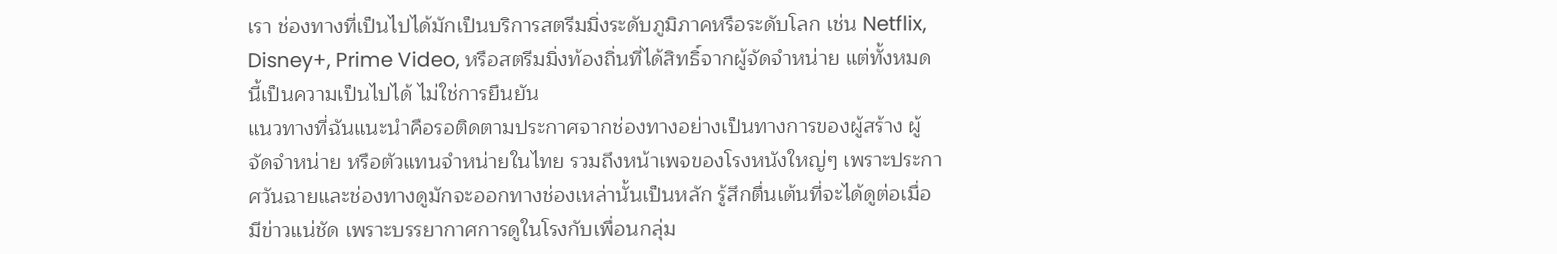เรา ช่องทางที่เป็นไปได้มักเป็นบริการสตรีมมิ่งระดับภูมิภาคหรือระดับโลก เช่น Netflix, Disney+, Prime Video, หรือสตรีมมิ่งท้องถิ่นที่ได้สิทธิ์จากผู้จัดจำหน่าย แต่ทั้งหมดนี้เป็นความเป็นไปได้ ไม่ใช่การยืนยัน
แนวทางที่ฉันแนะนำคือรอติดตามประกาศจากช่องทางอย่างเป็นทางการของผู้สร้าง ผู้จัดจำหน่าย หรือตัวแทนจำหน่ายในไทย รวมถึงหน้าเพจของโรงหนังใหญ่ๆ เพราะประกาศวันฉายและช่องทางดูมักจะออกทางช่องเหล่านั้นเป็นหลัก รู้สึกตื่นเต้นที่จะได้ดูต่อเมื่อมีข่าวแน่ชัด เพราะบรรยากาศการดูในโรงกับเพื่อนกลุ่ม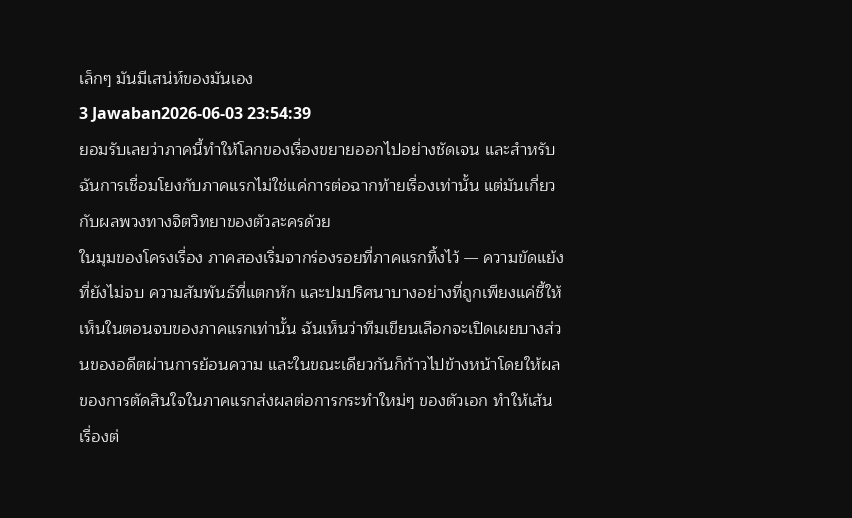เล็กๆ มันมีเสน่ห์ของมันเอง
3 Jawaban2026-06-03 23:54:39
ยอมรับเลยว่าภาคนี้ทำให้โลกของเรื่องขยายออกไปอย่างชัดเจน และสำหรับฉันการเชื่อมโยงกับภาคแรกไม่ใช่แค่การต่อฉากท้ายเรื่องเท่านั้น แต่มันเกี่ยวกับผลพวงทางจิตวิทยาของตัวละครด้วย
ในมุมของโครงเรื่อง ภาคสองเริ่มจากร่องรอยที่ภาคแรกทิ้งไว้ — ความขัดแย้งที่ยังไม่จบ ความสัมพันธ์ที่แตกหัก และปมปริศนาบางอย่างที่ถูกเพียงแค่ชี้ให้เห็นในตอนจบของภาคแรกเท่านั้น ฉันเห็นว่าทีมเขียนเลือกจะเปิดเผยบางส่วนของอดีตผ่านการย้อนความ และในขณะเดียวกันก็ก้าวไปข้างหน้าโดยให้ผลของการตัดสินใจในภาคแรกส่งผลต่อการกระทำใหม่ๆ ของตัวเอก ทำให้เส้นเรื่องต่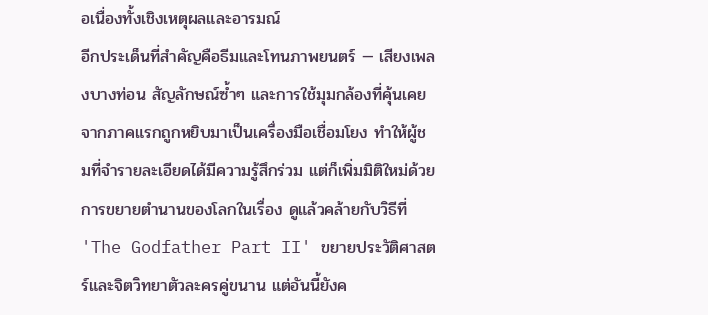อเนื่องทั้งเชิงเหตุผลและอารมณ์
อีกประเด็นที่สำคัญคือธีมและโทนภาพยนตร์ — เสียงเพลงบางท่อน สัญลักษณ์ซ้ำๆ และการใช้มุมกล้องที่คุ้นเคยจากภาคแรกถูกหยิบมาเป็นเครื่องมือเชื่อมโยง ทำให้ผู้ชมที่จำรายละเอียดได้มีความรู้สึกร่วม แต่ก็เพิ่มมิติใหม่ด้วยการขยายตำนานของโลกในเรื่อง ดูแล้วคล้ายกับวิธีที่ 'The Godfather Part II' ขยายประวัติศาสตร์และจิตวิทยาตัวละครคู่ขนาน แต่อันนี้ยังค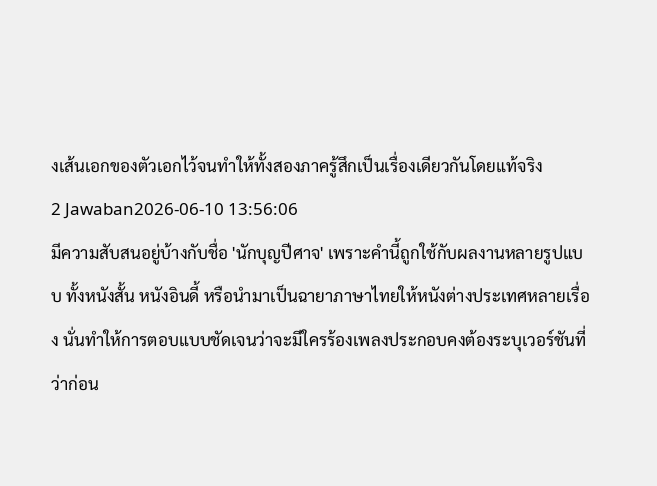งเส้นเอกของตัวเอกไว้จนทำให้ทั้งสองภาครู้สึกเป็นเรื่องเดียวกันโดยแท้จริง
2 Jawaban2026-06-10 13:56:06
มีความสับสนอยู่บ้างกับชื่อ 'นักบุญปีศาจ' เพราะคำนี้ถูกใช้กับผลงานหลายรูปแบบ ทั้งหนังสั้น หนังอินดี้ หรือนำมาเป็นฉายาภาษาไทยให้หนังต่างประเทศหลายเรื่อง นั่นทำให้การตอบแบบชัดเจนว่าจะมีใครร้องเพลงประกอบคงต้องระบุเวอร์ชันที่ว่าก่อน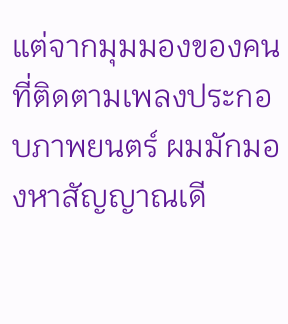แต่จากมุมมองของคนที่ติดตามเพลงประกอบภาพยนตร์ ผมมักมองหาสัญญาณเดี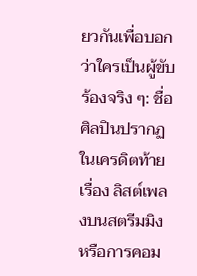ยวกันเพื่อบอกว่าใครเป็นผู้ขับร้องจริง ๆ: ชื่อศิลปินปรากฏในเครดิตท้ายเรื่อง ลิสต์เพลงบนสตรีมมิง หรือการคอม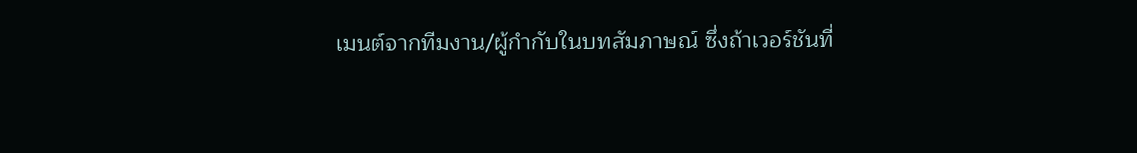เมนต์จากทีมงาน/ผู้กำกับในบทสัมภาษณ์ ซึ่งถ้าเวอร์ชันที่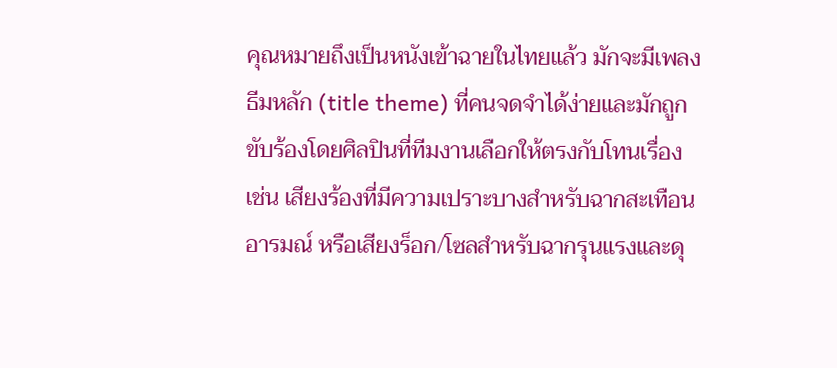คุณหมายถึงเป็นหนังเข้าฉายในไทยแล้ว มักจะมีเพลงธีมหลัก (title theme) ที่คนจดจำได้ง่ายและมักถูกขับร้องโดยศิลปินที่ทีมงานเลือกให้ตรงกับโทนเรื่อง เช่น เสียงร้องที่มีความเปราะบางสำหรับฉากสะเทือนอารมณ์ หรือเสียงร็อก/โซลสำหรับฉากรุนแรงและดุ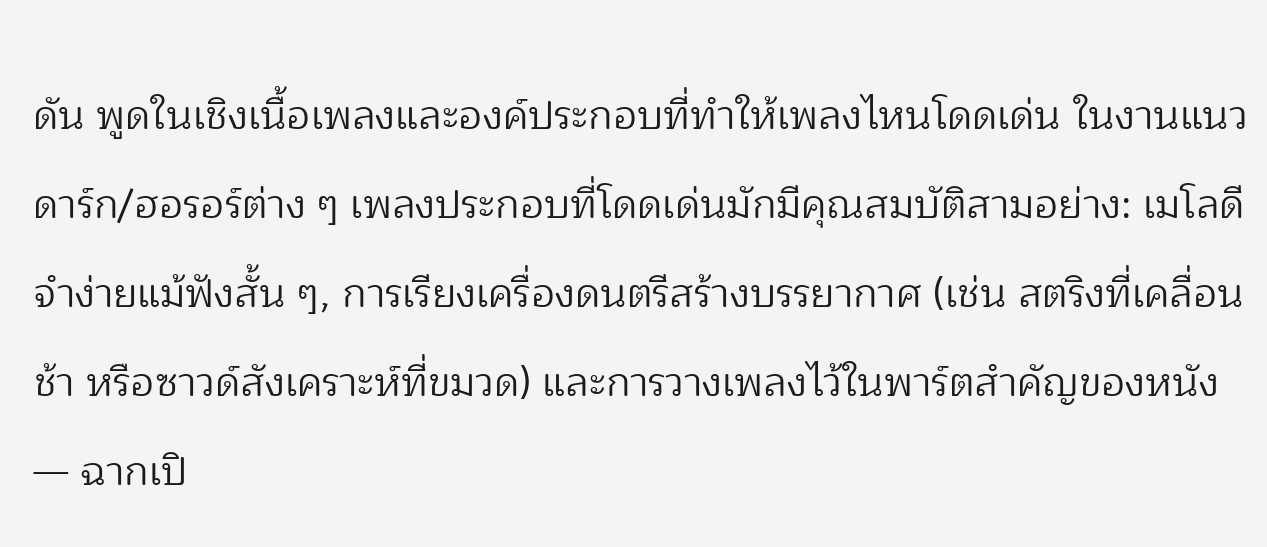ดัน พูดในเชิงเนื้อเพลงและองค์ประกอบที่ทำให้เพลงไหนโดดเด่น ในงานแนวดาร์ก/ฮอรอร์ต่าง ๆ เพลงประกอบที่โดดเด่นมักมีคุณสมบัติสามอย่าง: เมโลดีจำง่ายแม้ฟังสั้น ๆ, การเรียงเครื่องดนตรีสร้างบรรยากาศ (เช่น สตริงที่เคลื่อนช้า หรือซาวด์สังเคราะห์ที่ขมวด) และการวางเพลงไว้ในพาร์ตสำคัญของหนัง — ฉากเปิ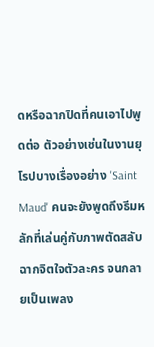ดหรือฉากปิดที่คนเอาไปพูดต่อ ตัวอย่างเช่นในงานยุโรปบางเรื่องอย่าง 'Saint Maud' คนจะยังพูดถึงธีมหลักที่เล่นคู่กับภาพตัดสลับฉากจิตใจตัวละคร จนกลายเป็นเพลง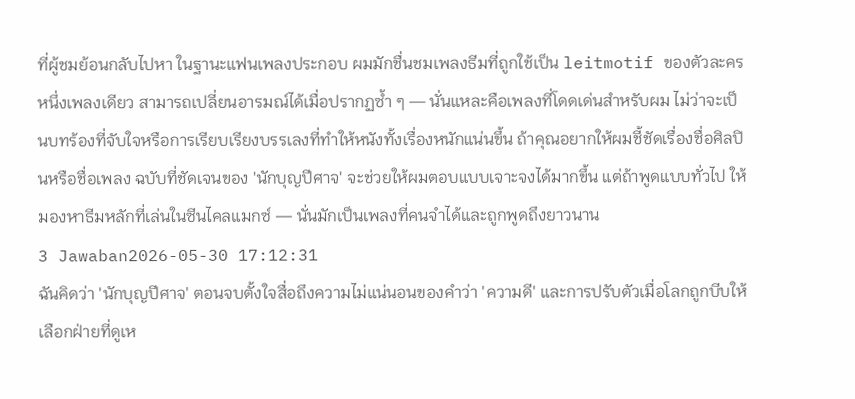ที่ผู้ชมย้อนกลับไปหา ในฐานะแฟนเพลงประกอบ ผมมักชื่นชมเพลงธีมที่ถูกใช้เป็น leitmotif ของตัวละครหนึ่งเพลงเดียว สามารถเปลี่ยนอารมณ์ได้เมื่อปรากฏซ้ำ ๆ — นั่นแหละคือเพลงที่โดดเด่นสำหรับผม ไม่ว่าจะเป็นบทร้องที่จับใจหรือการเรียบเรียงบรรเลงที่ทำให้หนังทั้งเรื่องหนักแน่นขึ้น ถ้าคุณอยากให้ผมชี้ชัดเรื่องชื่อศิลปินหรือชื่อเพลง ฉบับที่ชัดเจนของ 'นักบุญปีศาจ' จะช่วยให้ผมตอบแบบเจาะจงได้มากขึ้น แต่ถ้าพูดแบบทั่วไป ให้มองหาธีมหลักที่เล่นในซีนไคลแมกซ์ — นั่นมักเป็นเพลงที่คนจำได้และถูกพูดถึงยาวนาน
3 Jawaban2026-05-30 17:12:31
ฉันคิดว่า 'นักบุญปีศาจ' ตอนจบตั้งใจสื่อถึงความไม่แน่นอนของคำว่า 'ความดี' และการปรับตัวเมื่อโลกถูกบีบให้เลือกฝ่ายที่ดูเห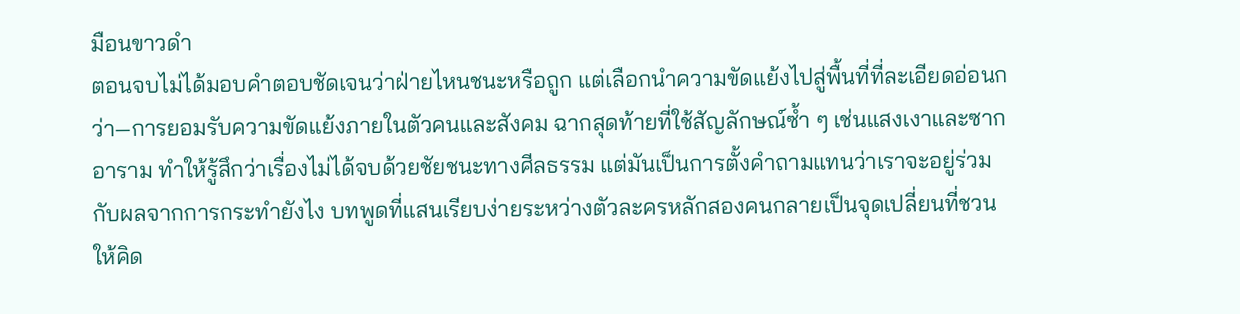มือนขาวดำ
ตอนจบไม่ได้มอบคำตอบชัดเจนว่าฝ่ายไหนชนะหรือถูก แต่เลือกนำความขัดแย้งไปสู่พื้นที่ที่ละเอียดอ่อนกว่า—การยอมรับความขัดแย้งภายในตัวคนและสังคม ฉากสุดท้ายที่ใช้สัญลักษณ์ซ้ำ ๆ เช่นแสงเงาและซากอาราม ทำให้รู้สึกว่าเรื่องไม่ได้จบด้วยชัยชนะทางศีลธรรม แต่มันเป็นการตั้งคำถามแทนว่าเราจะอยู่ร่วมกับผลจากการกระทำยังไง บทพูดที่แสนเรียบง่ายระหว่างตัวละครหลักสองคนกลายเป็นจุดเปลี่ยนที่ชวนให้คิด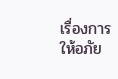เรื่องการให้อภัย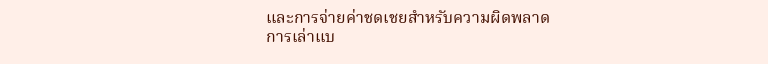และการจ่ายค่าชดเชยสำหรับความผิดพลาด
การเล่าแบ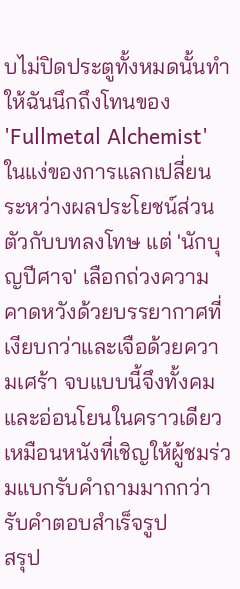บไม่ปิดประตูทั้งหมดนั้นทำให้ฉันนึกถึงโทนของ 'Fullmetal Alchemist' ในแง่ของการแลกเปลี่ยนระหว่างผลประโยชน์ส่วนตัวกับบทลงโทษ แต่ 'นักบุญปีศาจ' เลือกถ่วงความคาดหวังด้วยบรรยากาศที่เงียบกว่าและเจือด้วยความเศร้า จบแบบนี้จึงทั้งคมและอ่อนโยนในคราวเดียว เหมือนหนังที่เชิญให้ผู้ชมร่วมแบกรับคำถามมากกว่ารับคำตอบสำเร็จรูป
สรุป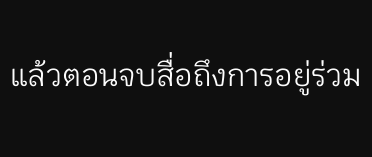แล้วตอนจบสื่อถึงการอยู่ร่วม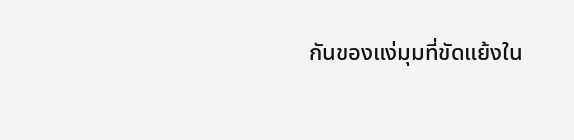กันของแง่มุมที่ขัดแย้งใน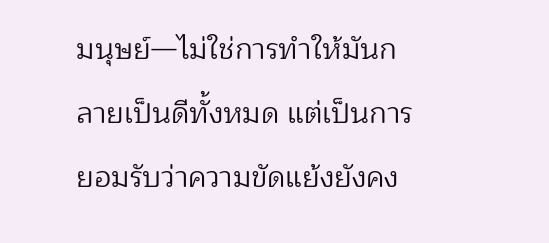มนุษย์—ไม่ใช่การทำให้มันกลายเป็นดีทั้งหมด แต่เป็นการยอมรับว่าความขัดแย้งยังคง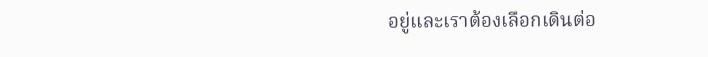อยู่และเราต้องเลือกเดินต่อ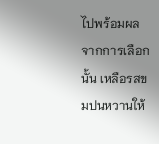ไปพร้อมผลจากการเลือกนั้น เหลือรสขมปนหวานให้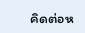คิดต่อห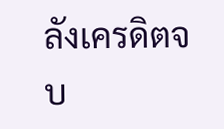ลังเครดิตจบ